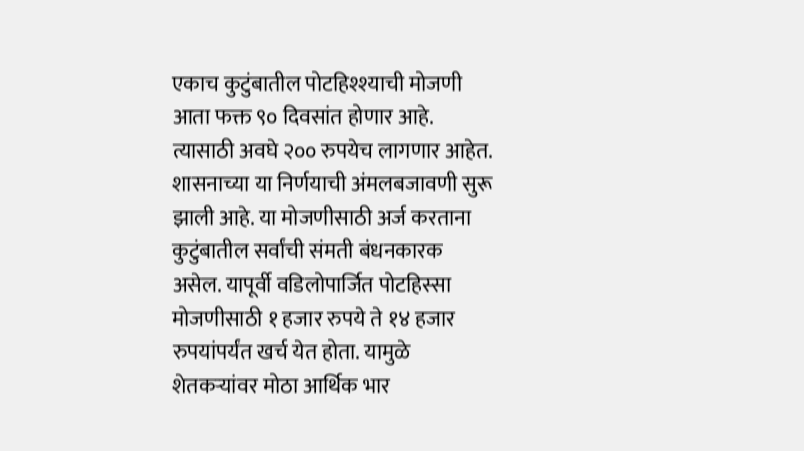एकाच कुटुंबातील पोटहिश्श्याची मोजणी आता फक्त ९० दिवसांत होणार आहे. त्यासाठी अवघे २०० रुपयेच लागणार आहेत. शासनाच्या या निर्णयाची अंमलबजावणी सुरू झाली आहे. या मोजणीसाठी अर्ज करताना कुटुंबातील सर्वांची संमती बंधनकारक असेल. यापूर्वी वडिलोपार्जित पोटहिस्सा मोजणीसाठी १ हजार रुपये ते १४ हजार रुपयांपर्यंत खर्च येत होता. यामुळे शेतकऱ्यांवर मोठा आर्थिक भार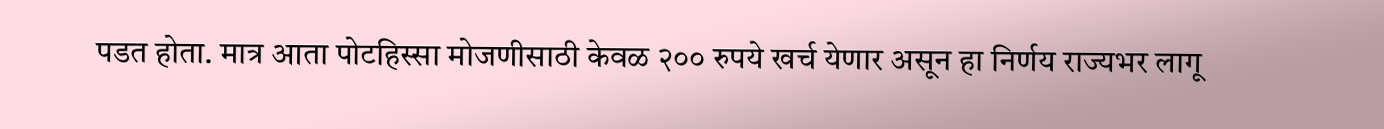पडत होता. मात्र आता पोटहिस्सा मोजणीसाठी केवळ २०० रुपये खर्च येणार असून हा निर्णय राज्यभर लागू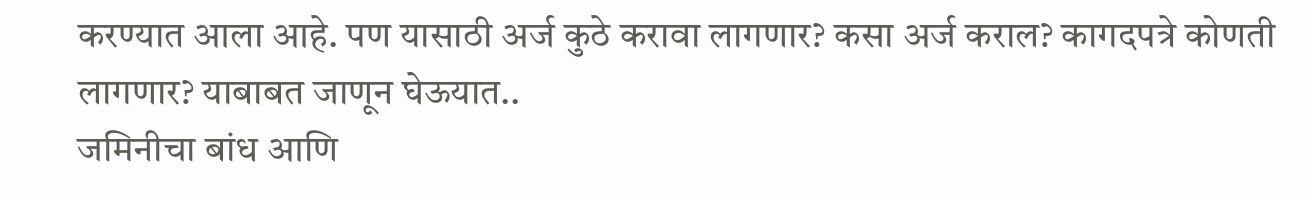करण्यात आला आहे. पण यासाठी अर्ज कुठे करावा लागणार? कसा अर्ज कराल? कागदपत्रे कोणती लागणार? याबाबत जाणून घेऊयात..
जमिनीचा बांध आणि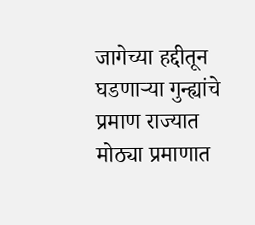जागेच्या हद्दीतून घडणाऱ्या गुन्ह्यांचे प्रमाण राज्यात मोठ्या प्रमाणात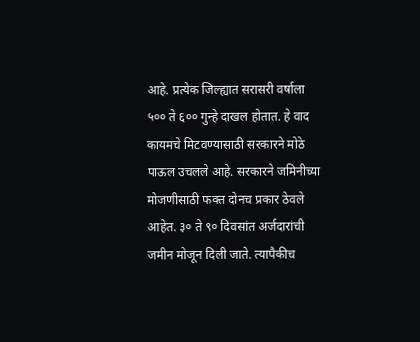आहे. प्रत्येक जिल्ह्यात सरासरी वर्षाला ५०० ते ६०० गुन्हे दाखल होतात. हे वाद कायमचे मिटवण्यासाठी सरकारने मोठे पाऊल उचलले आहे. सरकारने जमिनीच्या मोजणीसाठी फक्त दोनच प्रकार ठेवले आहेत. ३० ते ९० दिवसांत अर्जदारांची जमीन मोजून दिली जाते. त्यापैकीच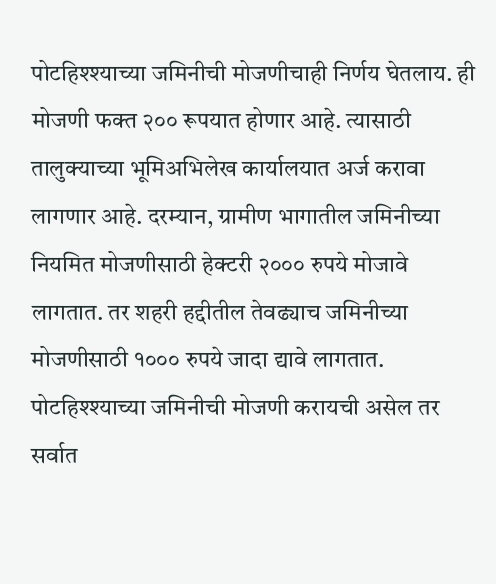पोटहिश्श्याच्या जमिनीची मोजणीचाही निर्णय घेतलाय. ही मोजणी फक्त २०० रूपयात होणार आहे. त्यासाठी तालुक्याच्या भूमिअभिलेख कार्यालयात अर्ज करावा लागणार आहे. दरम्यान, ग्रामीण भागातील जमिनीच्या नियमित मोजणीसाठी हेक्टरी २००० रुपये मोजावे लागतात. तर शहरी हद्दीतील तेवढ्याच जमिनीच्या मोजणीसाठी १००० रुपये जादा द्यावे लागतात.
पोटहिश्श्याच्या जमिनीची मोजणी करायची असेल तर सर्वात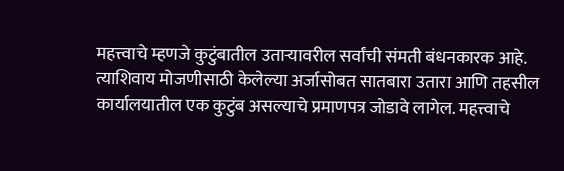महत्त्वाचे म्हणजे कुटुंबातील उताऱ्यावरील सर्वांची संमती बंधनकारक आहे. त्याशिवाय मोजणीसाठी केलेल्या अर्जासोबत सातबारा उतारा आणि तहसील कार्यालयातील एक कुटुंब असल्याचे प्रमाणपत्र जोडावे लागेल. महत्त्वाचे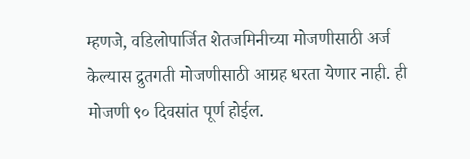म्हणजे, वडिलोपार्जित शेतजमिनीच्या मोजणीसाठी अर्ज केल्यास द्रुतगती मोजणीसाठी आग्रह धरता येणार नाही. ही मोजणी ९० दिवसांत पूर्ण होईल.